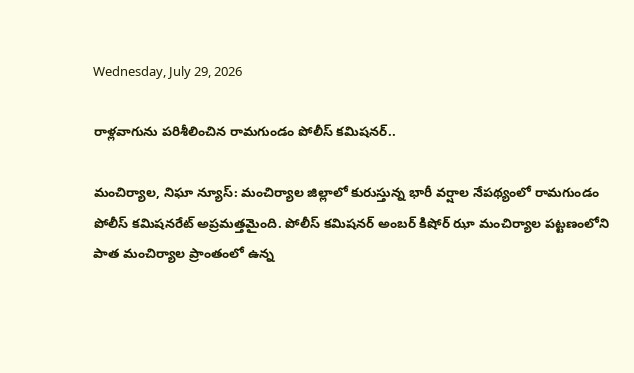Wednesday, July 29, 2026

రాళ్లవాగును పరిశీలించిన రామగుండం పోలీస్ కమిషనర్..

మంచిర్యాల, నిఘా న్యూస్: మంచిర్యాల జిల్లాలో కురుస్తున్న భారీ వర్షాల నేపథ్యంలో రామగుండం పోలీస్ కమిషనరేట్ అప్రమత్తమైంది. పోలీస్ కమిషనర్ అంబర్ కిషోర్ ఝా మంచిర్యాల పట్టణంలోని పాత మంచిర్యాల ప్రాంతంలో ఉన్న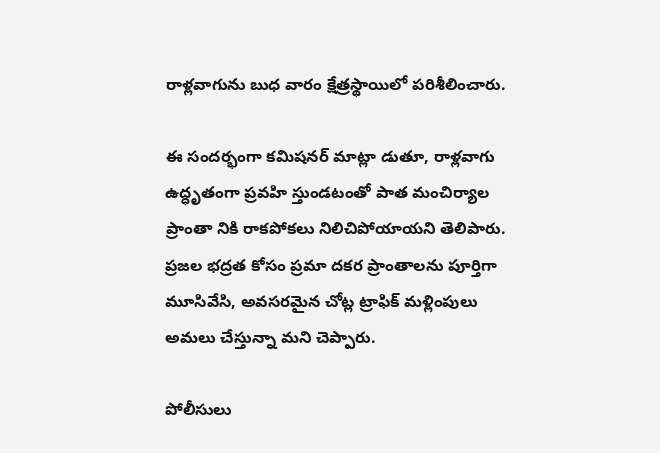రాళ్లవాగును బుధ వారం క్షేత్రస్థాయిలో పరిశీలించారు.

ఈ సందర్భంగా కమిషనర్ మాట్లా డుతూ, రాళ్లవాగు ఉద్ధృతంగా ప్రవహి స్తుండటంతో పాత మంచిర్యాల ప్రాంతా నికి రాకపోకలు నిలిచిపోయాయని తెలిపారు. ప్రజల భద్రత కోసం ప్రమా దకర ప్రాంతాలను పూర్తిగా మూసివేసి, అవసరమైన చోట్ల ట్రాఫిక్ మళ్లింపులు అమలు చేస్తున్నా మని చెప్పారు.

పోలీసులు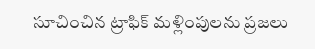సూచించిన ట్రాఫిక్ మళ్లింపులను ప్రజలు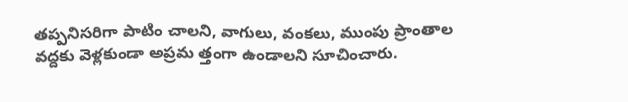తప్పనిసరిగా పాటిం చాలని, వాగులు, వంకలు, ముంపు ప్రాంతాల వద్దకు వెళ్లకుండా అప్రమ త్తంగా ఉండాలని సూచించారు.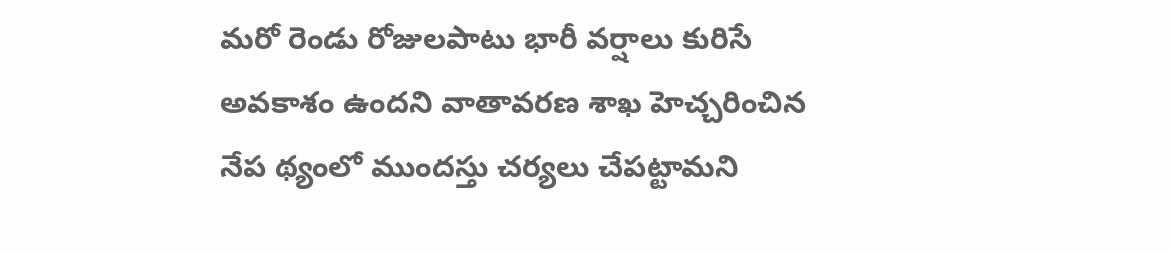మరో రెండు రోజులపాటు భారీ వర్షాలు కురిసే అవకాశం ఉందని వాతావరణ శాఖ హెచ్చరించిన నేప థ్యంలో ముందస్తు చర్యలు చేపట్టామని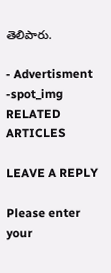తెలిపారు.

- Advertisment -spot_img
RELATED ARTICLES

LEAVE A REPLY

Please enter your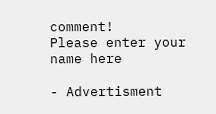comment!
Please enter your name here

- Advertisment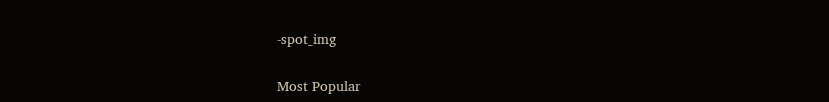-spot_img

Most Popular